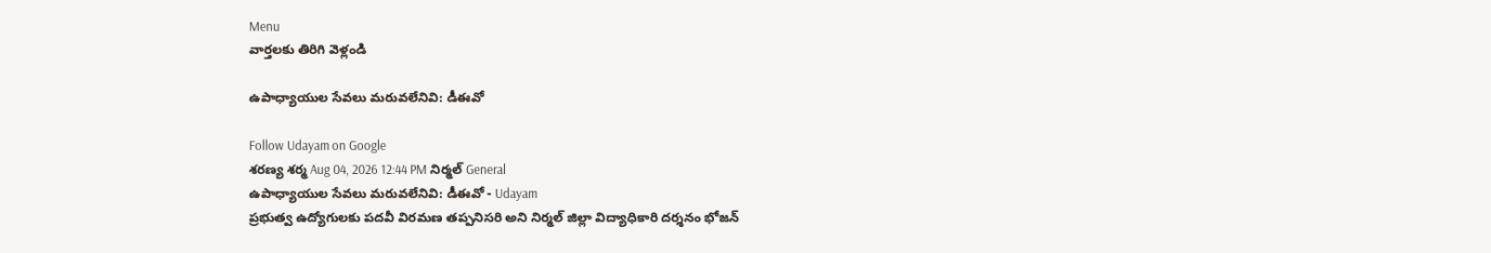Menu
వార్తలకు తిరిగి వెళ్లండి

ఉపాధ్యాయుల సేవలు మరువలేనివి: డీఈవో

Follow Udayam on Google
శరణ్య శర్మ Aug 04, 2026 12:44 PM నిర్మల్ General
ఉపాధ్యాయుల సేవలు మరువలేనివి: డీఈవో - Udayam
ప్రభుత్వ ఉద్యోగులకు పదవీ విరమణ తప్పనిసరి అని నిర్మల్ జిల్లా విద్యాధికారి దర్శనం భోజన్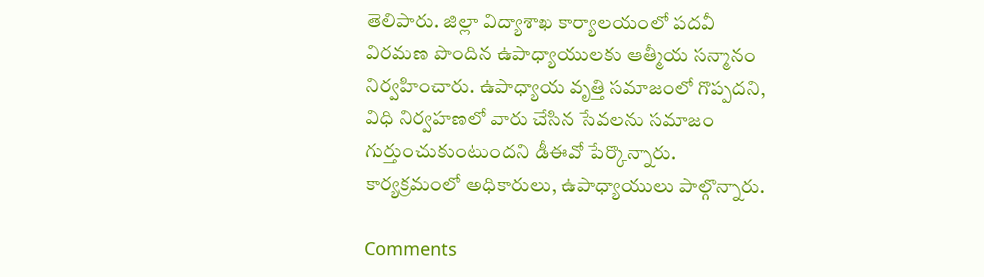తెలిపారు. జిల్లా విద్యాశాఖ కార్యాలయంలో పదవీ విరమణ పొందిన ఉపాధ్యాయులకు ఆత్మీయ సన్మానం నిర్వహించారు. ఉపాధ్యాయ వృత్తి సమాజంలో గొప్పదని, విధి నిర్వహణలో వారు చేసిన సేవలను సమాజం గుర్తుంచుకుంటుందని డీఈవో పేర్కొన్నారు. కార్యక్రమంలో అధికారులు, ఉపాధ్యాయులు పాల్గొన్నారు.

Comments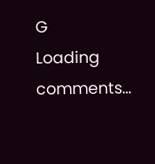G
Loading comments...